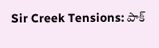Sir Creek Tensions: పాక్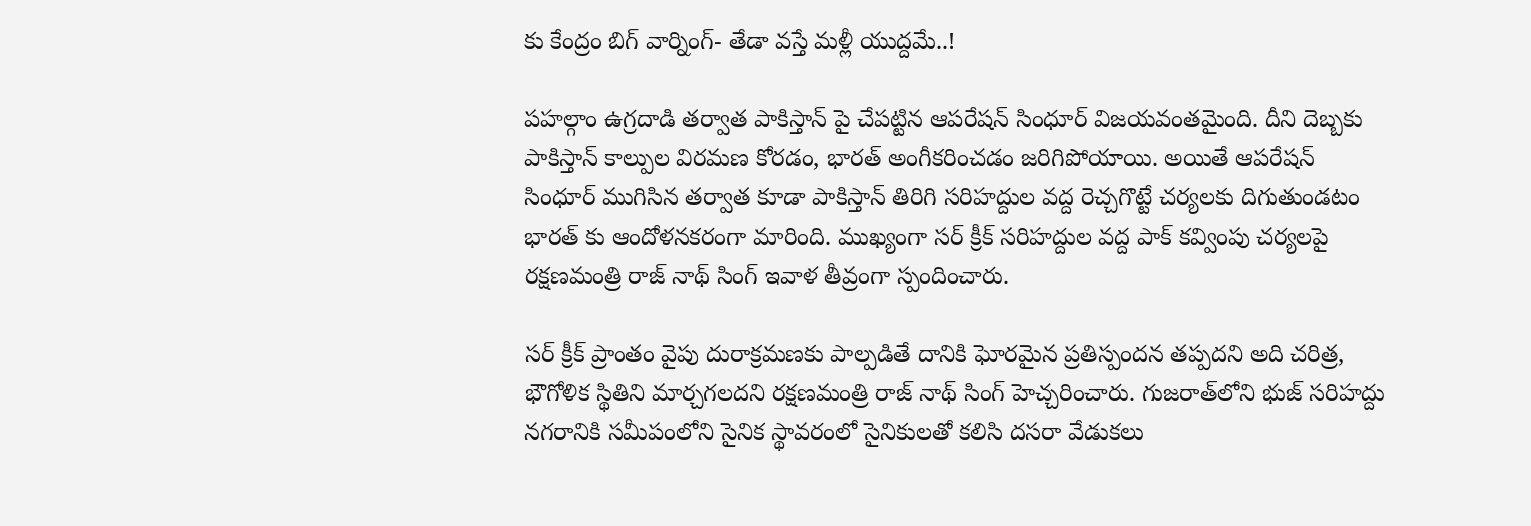కు కేంద్రం బిగ్ వార్నింగ్- తేడా వస్తే మళ్లీ యుద్దమే..!

పహల్గాం ఉగ్రదాడి తర్వాత పాకిస్తాన్ పై చేపట్టిన ఆపరేషన్ సింధూర్ విజయవంతమైంది. దీని దెబ్బకు పాకిస్తాన్ కాల్పుల విరమణ కోరడం, భారత్ అంగీకరించడం జరిగిపోయాయి. అయితే ఆపరేషన్ సింధూర్ ముగిసిన తర్వాత కూడా పాకిస్తాన్ తిరిగి సరిహద్దుల వద్ద రెచ్చగొట్టే చర్యలకు దిగుతుండటం భారత్ కు ఆందోళనకరంగా మారింది. ముఖ్యంగా సర్ క్రీక్ సరిహద్దుల వద్ద పాక్ కవ్వింపు చర్యలపై రక్షణమంత్రి రాజ్ నాథ్ సింగ్ ఇవాళ తీవ్రంగా స్పందించారు.

సర్ క్రీక్ ప్రాంతం వైపు దురాక్రమణకు పాల్పడితే దానికి ఘోరమైన ప్రతిస్పందన తప్పదని అది చరిత్ర, భౌగోళిక స్థితిని మార్చగలదని రక్షణమంత్రి రాజ్ నాథ్ సింగ్ హెచ్చరించారు. గుజరాత్‌లోని భుజ్ సరిహద్దు నగరానికి సమీపంలోని సైనిక స్థావరంలో సైనికులతో కలిసి దసరా వేడుకలు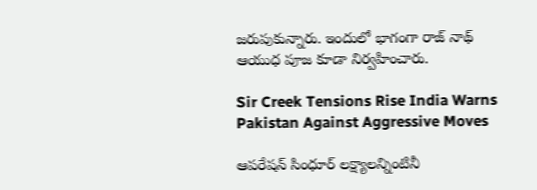జరుపుకున్నారు. ఇందులో భాగంగా రాజ్ నాథ్ ఆయుధ పూజ కూడా నిర్వహించారు.

Sir Creek Tensions Rise India Warns Pakistan Against Aggressive Moves

ఆపరేషన్ సింధూర్ లక్ష్యాలన్నింటినీ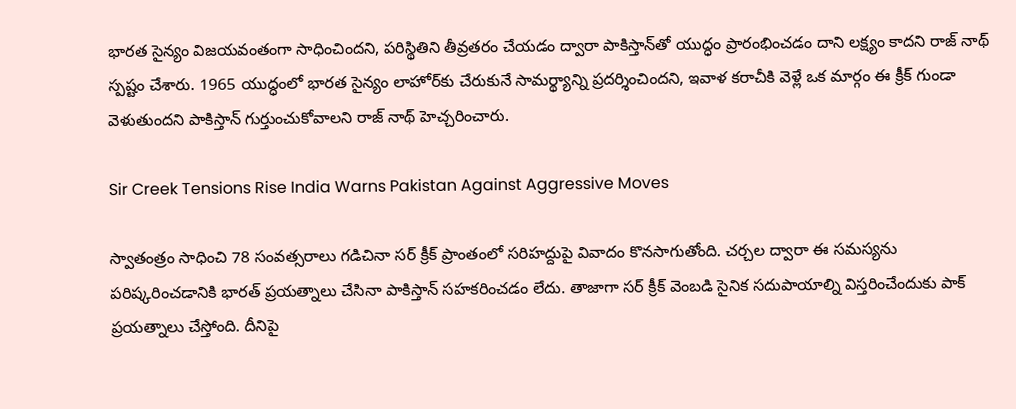భారత సైన్యం విజయవంతంగా సాధించిందని, పరిస్థితిని తీవ్రతరం చేయడం ద్వారా పాకిస్తాన్‌తో యుద్ధం ప్రారంభించడం దాని లక్ష్యం కాదని రాజ్ నాథ్ స్పష్టం చేశారు. 1965 యుద్ధంలో భారత సైన్యం లాహోర్‌కు చేరుకునే సామర్థ్యాన్ని ప్రదర్శించిందని, ఇవాళ కరాచీకి వెళ్లే ఒక మార్గం ఈ క్రీక్ గుండా వెళుతుందని పాకిస్తాన్ గుర్తుంచుకోవాలని రాజ్ నాథ్ హెచ్చరించారు.

Sir Creek Tensions Rise India Warns Pakistan Against Aggressive Moves

స్వాతంత్రం సాధించి 78 సంవత్సరాలు గడిచినా సర్ క్రీక్ ప్రాంతంలో సరిహద్దుపై వివాదం కొనసాగుతోంది. చర్చల ద్వారా ఈ సమస్యను పరిష్కరించడానికి భారత్ ప్రయత్నాలు చేసినా పాకిస్తాన్ సహకరించడం లేదు. తాజాగా సర్ క్రీక్ వెంబడి సైనిక సదుపాయాల్ని విస్తరించేందుకు పాక్ ప్రయత్నాలు చేస్తోంది. దీనిపై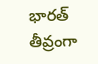భారత్ తీవ్రంగా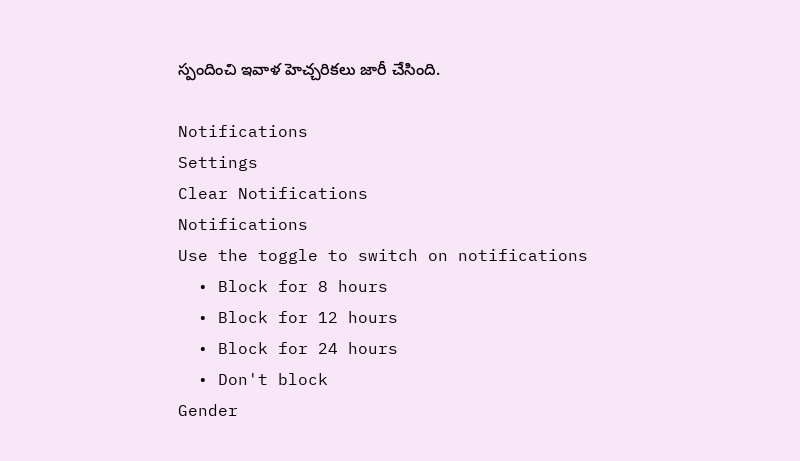స్పందించి ఇవాళ హెచ్చరికలు జారీ చేసింది.

Notifications
Settings
Clear Notifications
Notifications
Use the toggle to switch on notifications
  • Block for 8 hours
  • Block for 12 hours
  • Block for 24 hours
  • Don't block
Gender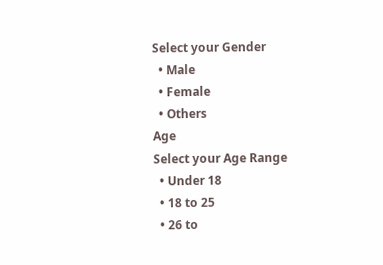Select your Gender
  • Male
  • Female
  • Others
Age
Select your Age Range
  • Under 18
  • 18 to 25
  • 26 to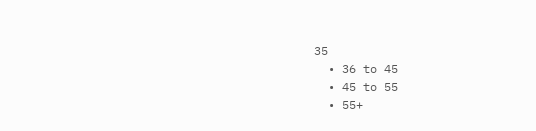35
  • 36 to 45
  • 45 to 55
  • 55+